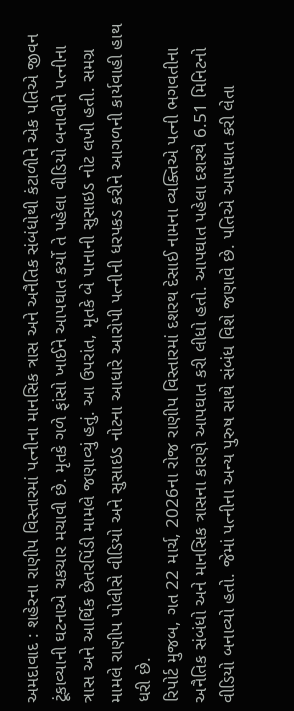અમદાવાદ : શહેરના રાણીપ વિસ્તારમાં પત્નીના માનસિક ત્રાસ અને અનૈતિક સંબંધોથી કંટાળીને એક પતિએ જીવન ટૂંકાવ્યાની ઘટનાએ ચકચાર મચાવી છે. મૃતકે ગળે ફાંસો ખાઈને આપઘાત કર્યો તે પહેલા વીડિયો બનાવીને પત્નીના ત્રાસ અને આર્થિક છેતરપિંડી મામલે જણાવ્યું હતું. આ ઉપરાંત, મૃતકે બે પાનાની સુસાઇડ નોટ લખી હતી. સમગ્ર મામલે રાણીપ પોલીસે વીડિયો અને સુસાઇડ નોટના આધારે આરોપી પત્નીની ધરપકડ કરીને આગળની કાર્યવાહી હાથ ધરી છે.
રિપોર્ટ મુજબ, ગત 22 માર્ચ, 2026ના રોજ રાણીપ વિસ્તારમાં દશરથ દેસાઈ નામના વ્યક્તિએ પત્ની ભગવતીના અનૈતિક સંબંધો અને માનસિક ત્રાસના કારણે આપઘાત કરી લીધો હતો. આપઘાત પહેલા દશરથે 6.51 મિનિટનો વીડિયો બનાવ્યો હતો. જેમાં પત્નીના અન્ય પુરુષ સાથે સંબંધ વિશે જણાવે છે. પતિએ આપઘાત કરી લેતા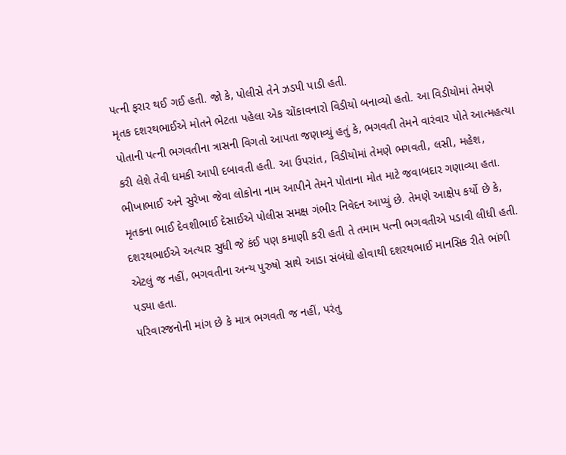પત્ની ફરાર થઈ ગઈ હતી. જો કે, પોલીસે તેને ઝડપી પાડી હતી.
મૃતક દશરથભાઈએ મોતને ભેટતા પહેલા એક ચોંકાવનારો વિડીયો બનાવ્યો હતો. આ વિડીયોમાં તેમણે પોતાની પત્ની ભગવતીના ત્રાસની વિગતો આપતા જણાવ્યું હતું કે, ભગવતી તેમને વારંવાર પોતે આત્મહત્યા કરી લેશે તેવી ધમકી આપી દબાવતી હતી. આ ઉપરાંત, વિડીયોમાં તેમણે ભગવતી, લસી, મહેશ, ભીખાભાઈ અને સુરેખા જેવા લોકોના નામ આપીને તેમને પોતાના મોત માટે જવાબદાર ગણાવ્યા હતા.
મૃતકના ભાઈ દેવશીભાઈ દેસાઈએ પોલીસ સમક્ષ ગંભીર નિવેદન આપ્યું છે. તેમણે આક્ષેપ કર્યો છે કે, દશરથભાઈએ અત્યાર સુધી જે કંઈ પણ કમાણી કરી હતી તે તમામ પત્ની ભગવતીએ પડાવી લીધી હતી. એટલું જ નહીં, ભગવતીના અન્ય પુરુષો સાથે આડા સંબંધો હોવાથી દશરથભાઈ માનસિક રીતે ભાંગી પડ્યા હતા.
પરિવારજનોની માંગ છે કે માત્ર ભગવતી જ નહીં, પરંતુ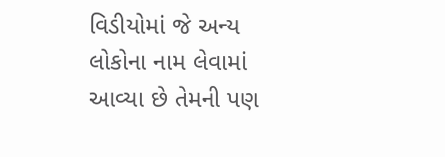વિડીયોમાં જે અન્ય લોકોના નામ લેવામાં આવ્યા છે તેમની પણ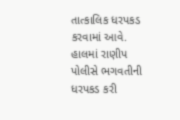તાત્કાલિક ધરપકડ કરવામાં આવે. હાલમાં રાણીપ પોલીસે ભગવતીની ધરપકડ કરી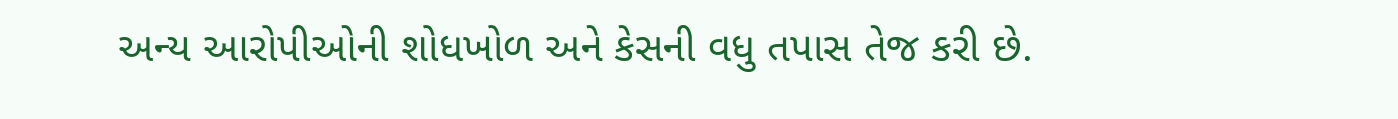અન્ય આરોપીઓની શોધખોળ અને કેસની વધુ તપાસ તેજ કરી છે.